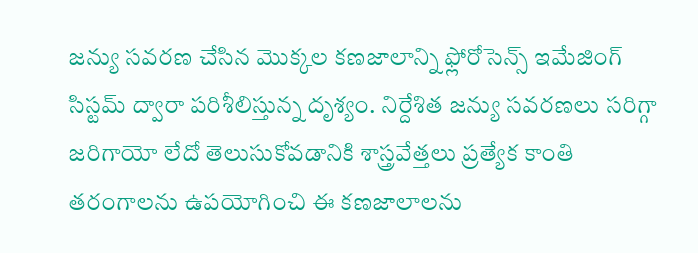జన్యు సవరణ చేసిన మొక్కల కణజాలాన్ని ఫ్లోరోసెన్స్ ఇమేజింగ్ సిస్టమ్ ద్వారా పరిశీలిస్తున్న దృశ్యం. నిర్దేశిత జన్యు సవరణలు సరిగ్గా జరిగాయో లేదో తెలుసుకోవడానికి శాస్త్రవేత్తలు ప్రత్యేక కాంతి తరంగాలను ఉపయోగించి ఈ కణజాలాలను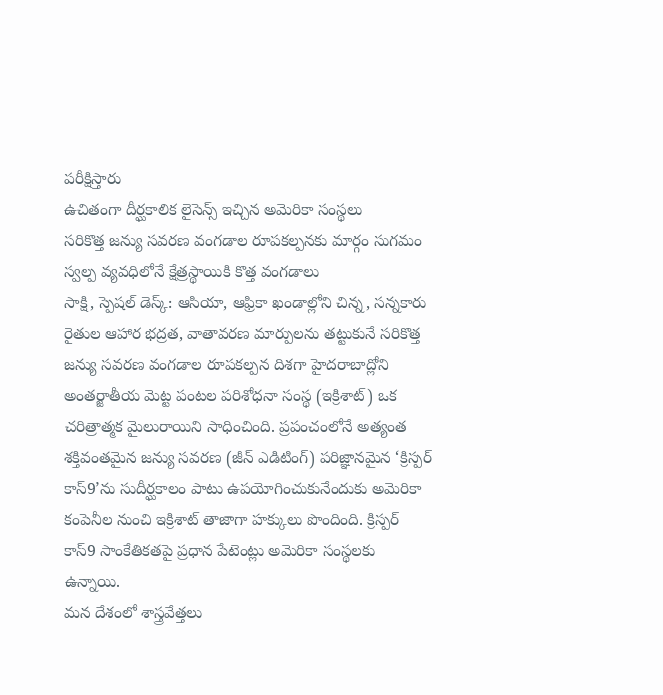పరీక్షిస్తారు
ఉచితంగా దీర్ఘకాలిక లైసెన్స్ ఇచ్చిన అమెరికా సంస్థలు
సరికొత్త జన్యు సవరణ వంగడాల రూపకల్పనకు మార్గం సుగమం
స్వల్ప వ్యవధిలోనే క్షేత్రస్థాయికి కొత్త వంగడాలు
సాక్షి, స్పెషల్ డెస్క్: ఆసియా, ఆఫ్రికా ఖండాల్లోని చిన్న, సన్నకారు రైతుల ఆహార భద్రత, వాతావరణ మార్పులను తట్టుకునే సరికొత్త జన్యు సవరణ వంగడాల రూపకల్పన దిశగా హైదరాబాద్లోని అంతర్జాతీయ మెట్ట పంటల పరిశోధనా సంస్థ (ఇక్రిశాట్) ఒక చరిత్రాత్మక మైలురాయిని సాధించింది. ప్రపంచంలోనే అత్యంత శక్తివంతమైన జన్యు సవరణ (జీన్ ఎడిటింగ్) పరిజ్ఞానమైన ‘క్రిస్పర్ కాస్9’ను సుదీర్ఘకాలం పాటు ఉపయోగించుకునేందుకు అమెరికా కంపెనీల నుంచి ఇక్రిశాట్ తాజాగా హక్కులు పొందింది. క్రిస్పర్ కాస్9 సాంకేతికతపై ప్రధాన పేటెంట్లు అమెరికా సంస్థలకు ఉన్నాయి.
మన దేశంలో శాస్త్రవేత్తలు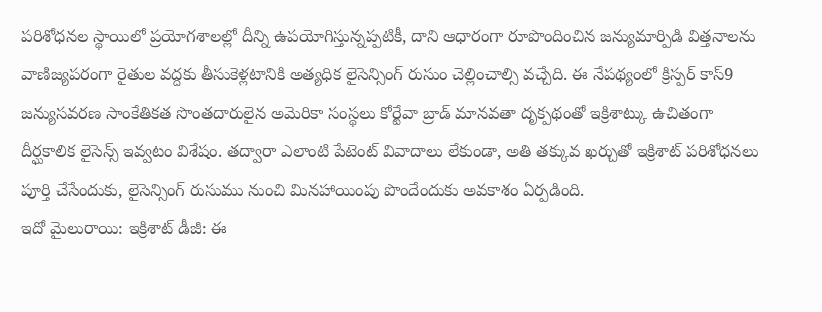పరిశోధనల స్థాయిలో ప్రయోగశాలల్లో దీన్ని ఉపయోగిస్తున్నప్పటికీ, దాని ఆధారంగా రూపొందించిన జన్యుమార్పిడి విత్తనాలను వాణిజ్యపరంగా రైతుల వద్దకు తీసుకెళ్లటానికి అత్యధిక లైసెన్సింగ్ రుసుం చెల్లించాల్సి వచ్చేది. ఈ నేపథ్యంలో క్రిస్పర్ కాస్9 జన్యుసవరణ సాంకేతికత సొంతదారులైన అమెరికా సంస్థలు కోర్టేవా బ్రాడ్ మానవతా దృక్పథంతో ఇక్రిశాట్కు ఉచితంగా దీర్ఘకాలిక లైసెన్స్ ఇవ్వటం విశేషం. తద్వారా ఎలాంటి పేటెంట్ వివాదాలు లేకుండా, అతి తక్కువ ఖర్చుతో ఇక్రిశాట్ పరిశోధనలు పూర్తి చేసేందుకు, లైసెన్సింగ్ రుసుము నుంచి మినహాయింపు పొందేందుకు అవకాశం ఏర్పడింది.
ఇదో మైలురాయి: ఇక్రిశాట్ డీజీ: ఈ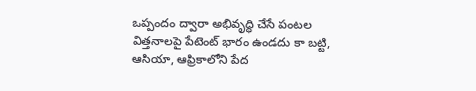ఒప్పందం ద్వారా అభివృద్ధి చేసే పంటల విత్తనాలపై పేటెంట్ భారం ఉండదు కా బట్టి, ఆసియా, ఆఫ్రికాలోని పేద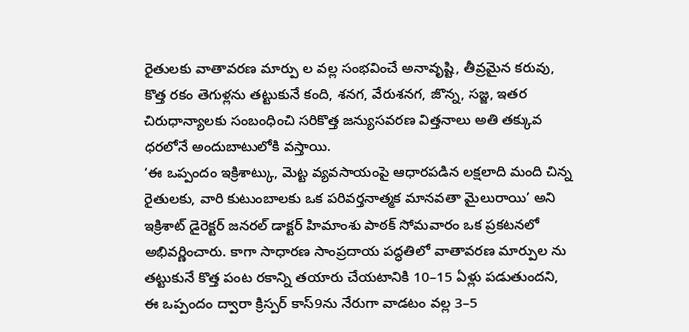రైతులకు వాతావరణ మార్పు ల వల్ల సంభవించే అనావృష్టి, తీవ్రమైన కరువు, కొత్త రకం తెగుళ్లను తట్టుకునే కంది, శనగ, వేరుశనగ, జొన్న, సజ్జ, ఇతర చిరుధాన్యాలకు సంబంధించి సరికొత్త జన్యుసవరణ విత్తనాలు అతి తక్కువ ధరలోనే అందుబాటులోకి వస్తాయి.
‘ఈ ఒప్పందం ఇక్రిశాట్కు, మెట్ట వ్యవసాయంపై ఆధారపడిన లక్షలాది మంది చిన్న రైతులకు, వారి కుటుంబాలకు ఒక పరివర్తనాత్మక మానవతా మైలురాయి’ అని ఇక్రిశాట్ డైరెక్టర్ జనరల్ డాక్టర్ హిమాంశు పాఠక్ సోమవారం ఒక ప్రకటనలో అభివర్ణించారు. కాగా సాధారణ సాంప్రదాయ పద్ధతిలో వాతావరణ మార్పుల ను తట్టుకునే కొత్త పంట రకాన్ని తయారు చేయటానికి 10–15 ఏళ్లు పడుతుందని, ఈ ఒప్పందం ద్వారా క్రిస్పర్ కాస్9ను నేరుగా వాడటం వల్ల 3–5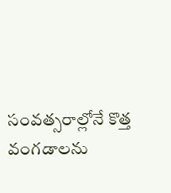సంవత్సరాల్లోనే కొత్త వంగడాలను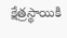క్షేత్రస్థాయికి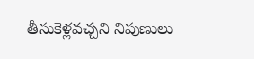తీసుకెళ్లవచ్చని నిపుణులు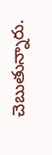చెబుతున్నారు.